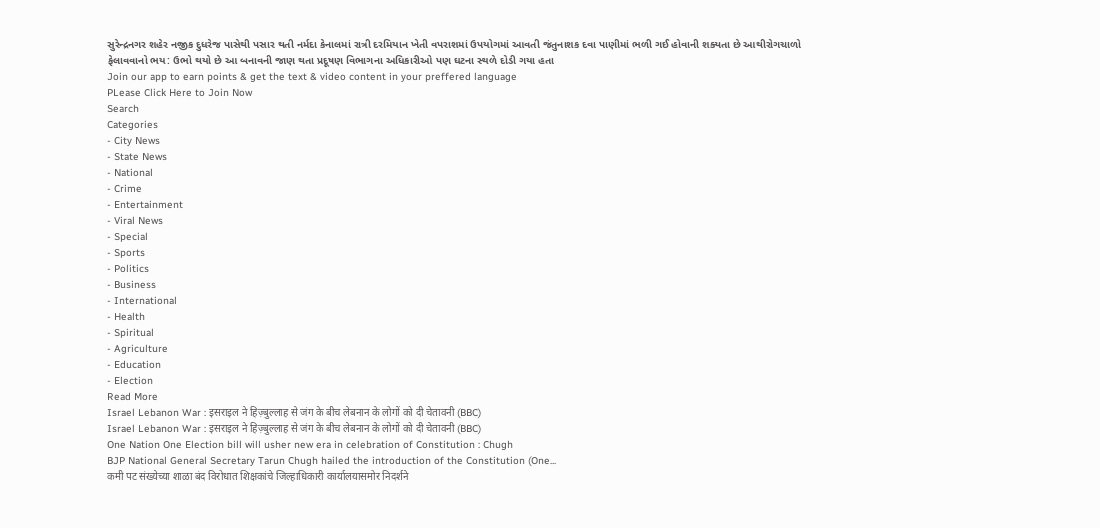સુરેન્દ્રનગર શહેર નજીક દુધરેજ પાસેથી પસાર થતી નર્મદા કેનાલમાં રાત્રી દરમિયાન ખેતી વપરાશમાં ઉપયોગમાં આવતી જંતુનાશક દવા પાણીમાં ભળી ગઈ હોવાની શક્યતા છે આથીરોગચાળો ફેલાવવાનો ભય: ઉભો થયો છે આ બનાવની જાણ થતા પ્રદૂષણ વિભાગના અધિકારીઓ પણ ઘટના સ્થળે દોડી ગયા હતા
Join our app to earn points & get the text & video content in your preffered language
PLease Click Here to Join Now
Search
Categories
- City News
- State News
- National
- Crime
- Entertainment
- Viral News
- Special
- Sports
- Politics
- Business
- International
- Health
- Spiritual
- Agriculture
- Education
- Election
Read More
Israel Lebanon War : इसराइल ने हिज़्बुल्लाह से जंग के बीच लेबनान के लोगों को दी चेतावनी (BBC)
Israel Lebanon War : इसराइल ने हिज़्बुल्लाह से जंग के बीच लेबनान के लोगों को दी चेतावनी (BBC)
One Nation One Election bill will usher new era in celebration of Constitution : Chugh
BJP National General Secretary Tarun Chugh hailed the introduction of the Constitution (One...
कमी पट संख्येच्या शाळा बंद विरोधात शिक्षकांचे जिल्हाधिकारी कार्यालयासमोर निदर्शने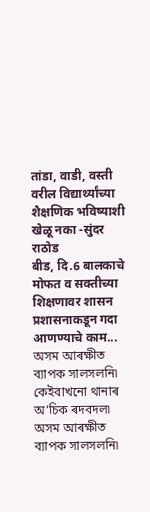तांडा, वाडी, वस्ती वरील विद्यार्थ्यांच्या शैक्षणिक भविष्याशी खेळू नका -सुंदर राठोड
बीड, दि.6 बालकाचे मोफत व सक्तीच्या शिक्षणावर शासन प्रशासनाकडून गदा आणण्याचे काम...
অসম আৰক্ষীত ব্যাপক সালসলনি৷ কেইবাখনো থানাৰ অ’চিক ৰদবদল৷
অসম আৰক্ষীত ব্যাপক সালসলনি৷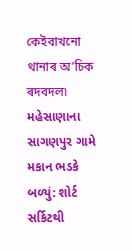কেইবাখনো থানাৰ অ’চিক ৰদবদল৷
મહેસાણાના સાગણપુર ગામે મકાન ભડકે બળ્યું: શોર્ટ સર્કિટથી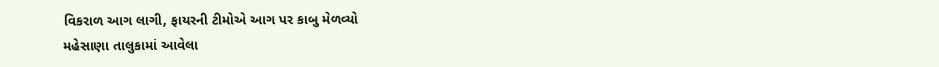વિકરાળ આગ લાગી, ફાયરની ટીમોએ આગ પર કાબુ મેળવ્યો
મહેસાણા તાલુકામાં આવેલા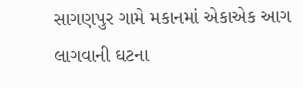સાગણપુર ગામે મકાનમાં એકાએક આગ લાગવાની ઘટના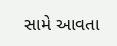સામે આવતા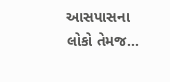આસપાસના લોકો તેમજ...